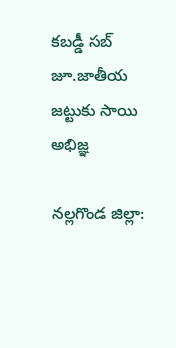కబడ్డీ సబ్ జూ.జాతీయ జట్టుకు సాయి అభిజ్ఞ

నల్లగొండ జిల్లా: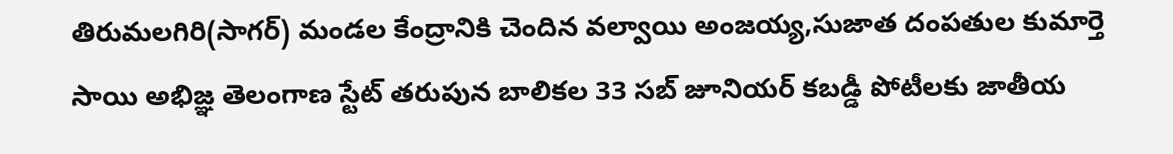తిరుమలగిరి(సాగర్) మండల కేంద్రానికి చెందిన వల్వాయి అంజయ్య,సుజాత దంపతుల కుమార్తె సాయి అభిజ్ఞ తెలంగాణ స్టేట్ తరుపున బాలికల 33 సబ్ జూనియర్ కబడ్డీ పోటీలకు జాతీయ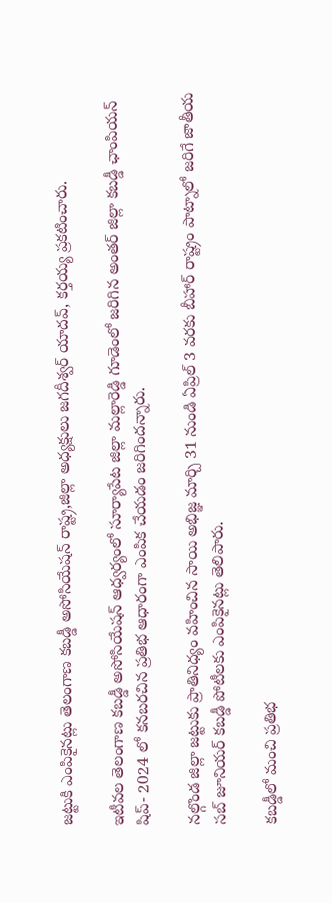జట్టుకి ఎంపికైనట్లు తెలంగాణ కబడ్డీ అసోసియేషన్ రాష్ట్ర,జిల్లా అధ్యక్షులు జగదీశ్వర్ యాదవ్, కర్తయ్య ప్రకటించారు.

ఇటీవల తెలంగాణ కబడ్డీ అసోసియేషన్ ఆధ్వర్యంలో సూర్యాపేట జిల్లా మల్లారెడ్డి గూడెంలో జరిగిన అంతర్ జిల్లా కబడ్డీ ఛాంపియన్ షిప్- 2024 లో కనబరచిన ప్రతిభ ఆధారంగా ఎంపిక చేయడం జరిగిందన్నారు.

నల్గొండ జిల్లా జట్టుకు ప్రాతినిధ్యం వహించిన సాయి అభిజ్ఞ మార్చి 31 నుండి ఏప్రిల్ 3 వరకు బీహార్ రాష్ట్రం పాట్నాలో జరిగే జాతీయ సబ్ జూనియర్ కబడ్డీ పోటీలకు ఎంపికైనట్లు తెలిపారు.

కబడ్డీలో మంచి ప్రతిభ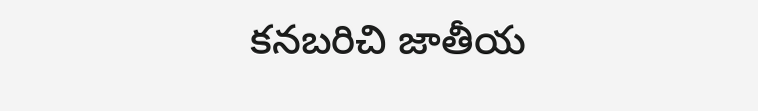కనబరిచి జాతీయ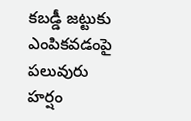కబడ్డీ జట్టుకు ఎంపికవడంపై పలువురు హర్షం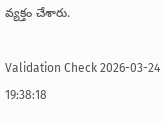వ్యక్తం చేశారు.

Validation Check 2026-03-24 19:38:18